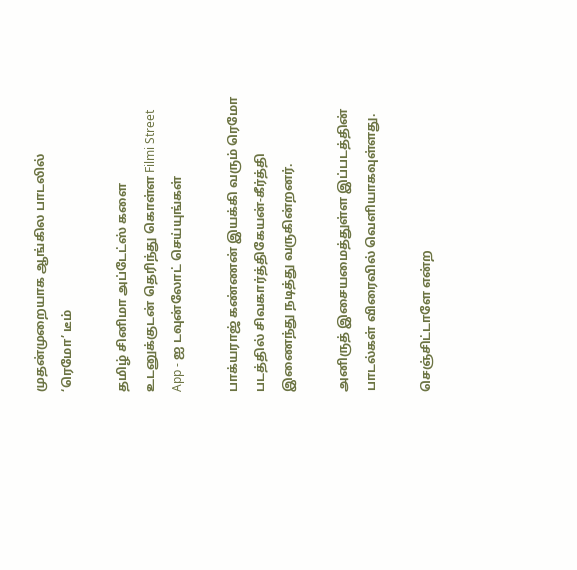முதன்முறையாக ஆங்கில பாடலில் ‘ரெமோ’ டீம்

தமிழ் சினிமா அப்டேட்ஸ் களை உடனுக்குடன் தெரிந்து கொள்ள Filmi Street App - ஐ டவுன்லோட் செய்யுங்கள்

பாக்யராஜ் கண்ணன் இயக்கி வரும் ரெமோ படத்தில் சிவகார்த்திகேயன்-கீர்த்தி இணைந்து நடித்து வருகின்றனர்.

அனிருத் இசையமைத்துள்ள இப்படத்தின் பாடல்கள் விரைவில் வெளியாகவுள்ளது.

செஞ்சிட்டாளே என்ற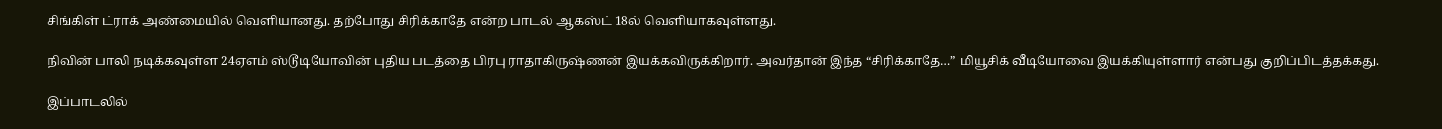சிங்கிள் ட்ராக் அண்மையில் வெளியானது. தற்போது சிரிக்காதே என்ற பாடல் ஆகஸ்ட் 18ல் வெளியாகவுள்ளது.

நிவின் பாலி நடிக்கவுள்ள 24ஏஎம் ஸ்டூடியோவின் புதிய படத்தை பிரபு ராதாகிருஷ்ணன் இயக்கவிருக்கிறார். அவர்தான் இந்த “சிரிக்காதே…” மியூசிக் வீடியோவை இயக்கியுள்ளார் என்பது குறிப்பிடத்தக்கது.

இப்பாடலில்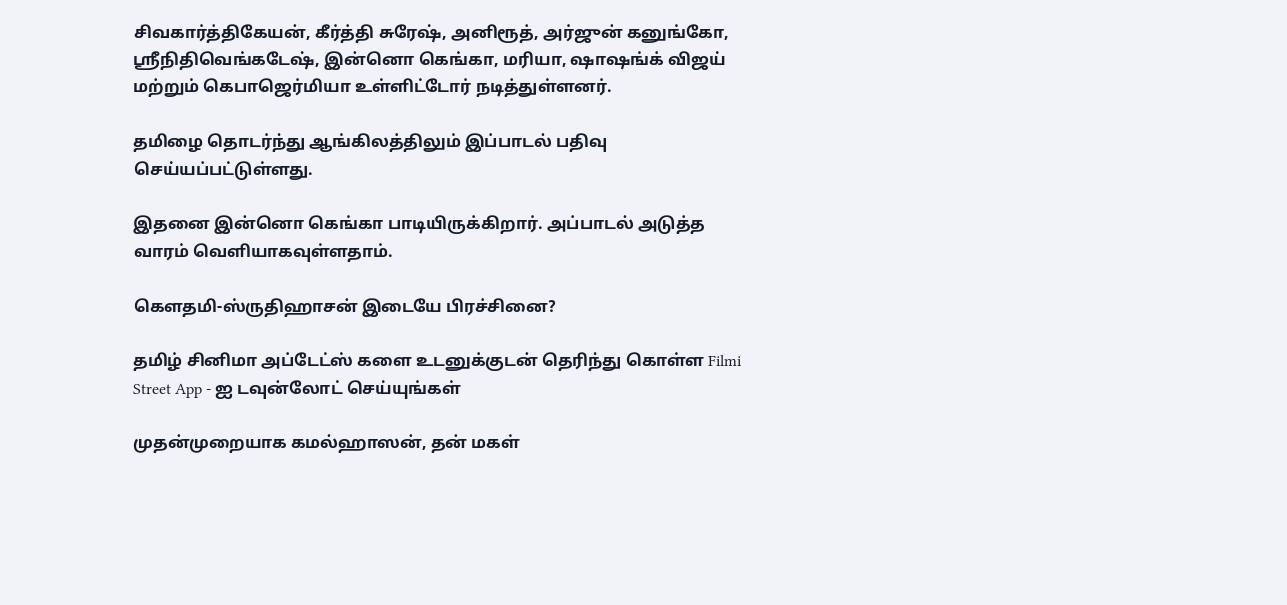சிவகார்த்திகேயன், கீர்த்தி சுரேஷ், அனிரூத், அர்ஜுன் கனுங்கோ, ஸ்ரீநிதிவெங்கடேஷ், இன்னொ கெங்கா, மரியா, ஷாஷங்க் விஜய் மற்றும் கெபாஜெர்மியா உள்ளிட்டோர் நடித்துள்ளனர்.

தமிழை தொடர்ந்து ஆங்கிலத்திலும் இப்பாடல் பதிவு செய்யப்பட்டுள்ளது.

இதனை இன்னொ கெங்கா பாடியிருக்கிறார். அப்பாடல் அடுத்த வாரம் வெளியாகவுள்ளதாம்.

கௌதமி-ஸ்ருதிஹாசன் இடையே பிரச்சினை?

தமிழ் சினிமா அப்டேட்ஸ் களை உடனுக்குடன் தெரிந்து கொள்ள Filmi Street App - ஐ டவுன்லோட் செய்யுங்கள்

முதன்முறையாக கமல்ஹாஸன், தன் மகள்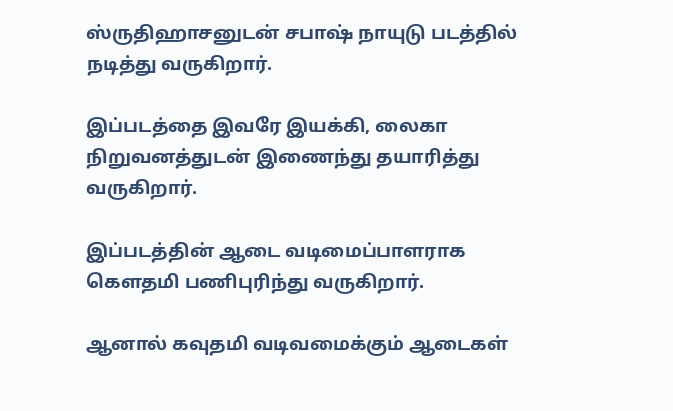ஸ்ருதிஹாசனுடன் சபாஷ் நாயுடு படத்தில் நடித்து வருகிறார்.

இப்படத்தை இவரே இயக்கி, லைகா நிறுவனத்துடன் இணைந்து தயாரித்து வருகிறார்.

இப்படத்தின் ஆடை வடிமைப்பாளராக கௌதமி பணிபுரிந்து வருகிறார்.

ஆனால் கவுதமி வடிவமைக்கும் ஆடைகள்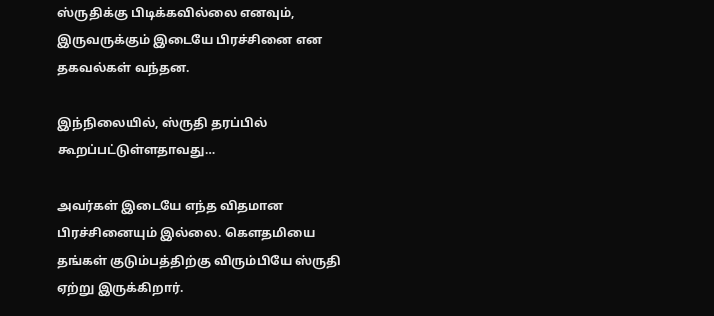ஸ்ருதிக்கு பிடிக்கவில்லை எனவும், இருவருக்கும் இடையே பிரச்சினை என தகவல்கள் வந்தன.

இந்நிலையில், ஸ்ருதி தரப்பில் கூறப்பட்டுள்ளதாவது…

அவர்கள் இடையே எந்த விதமான பிரச்சினையும் இல்லை. கௌதமியை தங்கள் குடும்பத்திற்கு விரும்பியே ஸ்ருதி ஏற்று இருக்கிறார்.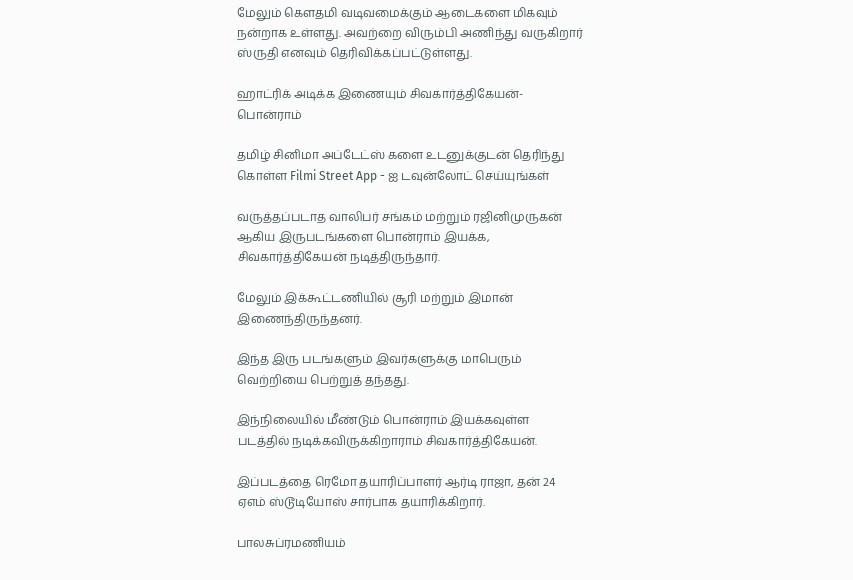மேலும் கௌதமி வடிவமைக்கும் ஆடைகளை மிகவும் நன்றாக உள்ளது. அவற்றை விரும்பி அணிந்து வருகிறார் ஸ்ருதி எனவும் தெரிவிக்கப்பட்டுள்ளது.

ஹாட்ரிக் அடிக்க இணையும் சிவகார்த்திகேயன்-பொன்ராம்

தமிழ் சினிமா அப்டேட்ஸ் களை உடனுக்குடன் தெரிந்து கொள்ள Filmi Street App - ஐ டவுன்லோட் செய்யுங்கள்

வருத்தப்படாத வாலிபர் சங்கம் மற்றும் ரஜினிமுருகன் ஆகிய இருபடங்களை பொன்ராம் இயக்க, சிவகார்த்திகேயன் நடித்திருந்தார்.

மேலும் இக்கூட்டணியில் சூரி மற்றும் இமான் இணைந்திருந்தனர்.

இந்த இரு படங்களும் இவர்களுக்கு மாபெரும் வெற்றியை பெற்றுத் தந்தது.

இந்நிலையில் மீண்டும் பொன்ராம் இயக்கவுள்ள படத்தில் நடிக்கவிருக்கிறாராம் சிவகார்த்திகேயன்.

இப்படத்தை ரெமோ தயாரிப்பாளர் ஆர்டி ராஜா, தன் 24 ஏஎம் ஸ்டூடியோஸ் சார்பாக தயாரிக்கிறார்.

பாலசுப்ரமணியம்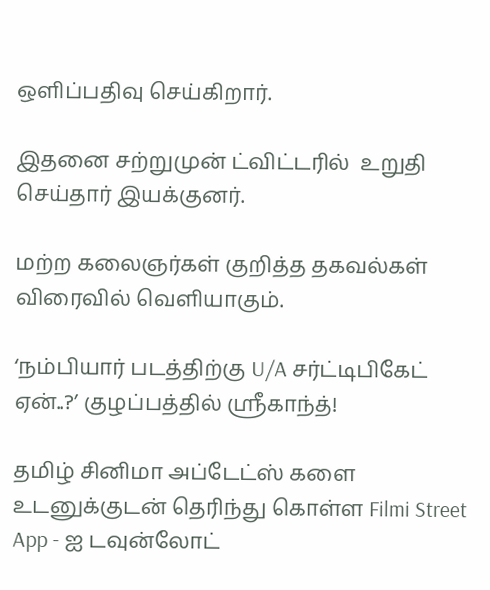ஒளிப்பதிவு செய்கிறார்.

இதனை சற்றுமுன் ட்விட்டரில்  உறுதி செய்தார் இயக்குனர்.

மற்ற கலைஞர்கள் குறித்த தகவல்கள் விரைவில் வெளியாகும்.

‘நம்பியார் படத்திற்கு U/A சர்ட்டிபிகேட் ஏன்..?’ குழப்பத்தில் ஸ்ரீகாந்த்!

தமிழ் சினிமா அப்டேட்ஸ் களை உடனுக்குடன் தெரிந்து கொள்ள Filmi Street App - ஐ டவுன்லோட்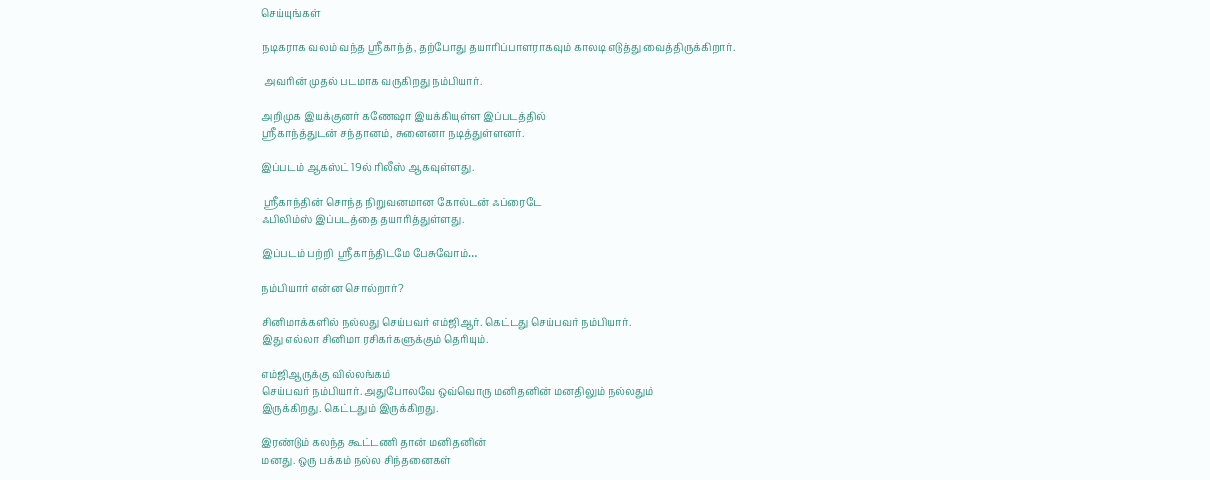செய்யுங்கள்

நடிகராக வலம் வந்த ஸ்ரீகாந்த், தற்போது தயாரிப்பாளராகவும் காலடி எடுத்து வைத்திருக்கிறார்.

 அவரின் முதல் படமாக வருகிறது நம்பியார்.

அறிமுக இயக்குனர் கணேஷா இயக்கியுள்ள இப்படத்தில்
ஸ்ரீகாந்த்துடன் சந்தானம், சுனைனா நடித்துள்ளனர்.

இப்படம் ஆகஸ்ட் 19ல் ரிலீஸ் ஆகவுள்ளது.

 ஸ்ரீகாந்தின் சொந்த நிறுவனமான கோல்டன் ஃப்ரைடே
ஃபிலிம்ஸ் இப்படத்தை தயாரித்துள்ளது.

இப்படம் பற்றி  ஸ்ரீகாந்திடமே பேசுவோம்…

நம்பியார் என்ன சொல்றார்?

சினிமாக்களில் நல்லது செய்பவர் எம்ஜிஆர். கெட்டது செய்பவர் நம்பியார்.
இது எல்லா சினிமா ரசிகர்களுக்கும் தெரியும்.

எம்ஜிஆருக்கு வில்லங்கம்
செய்பவர் நம்பியார். அதுபோலவே ஒவ்வொரு மனிதனின் மனதிலும் நல்லதும்
இருக்கிறது. கெட்டதும் இருக்கிறது.

இரண்டும் கலந்த கூட்டணி தான் மனிதனின்
மனது. ஒரு பக்கம் நல்ல சிந்தனைகள்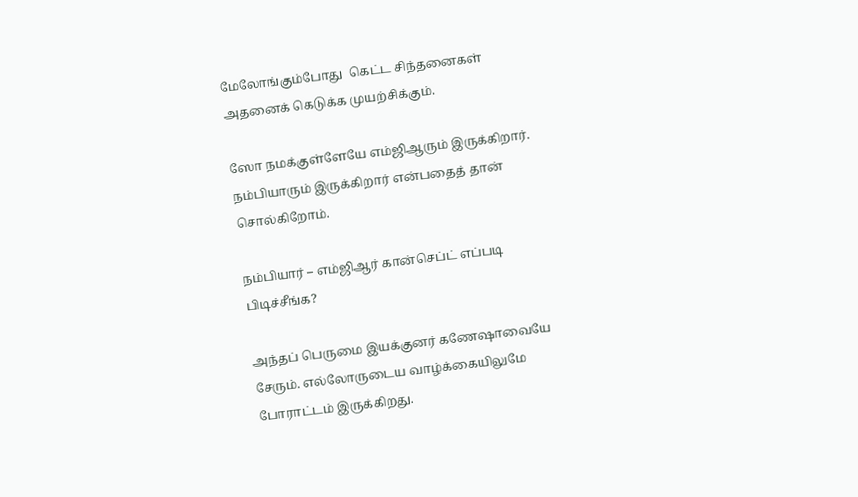மேலோங்கும்போது  கெட்ட சிந்தனைகள்
அதனைக் கெடுக்க முயற்சிக்கும்.

ஸோ நமக்குள்ளேயே எம்ஜிஆரும் இருக்கிறார். நம்பியாரும் இருக்கிறார் என்பதைத் தான் சொல்கிறோம்.

நம்பியார் – எம்ஜிஆர் கான்செப்ட் எப்படி பிடிச்சீங்க?

அந்தப் பெருமை இயக்குனர் கணேஷாவையே சேரும். எல்லோருடைய வாழ்க்கையிலுமே
போராட்டம் இருக்கிறது.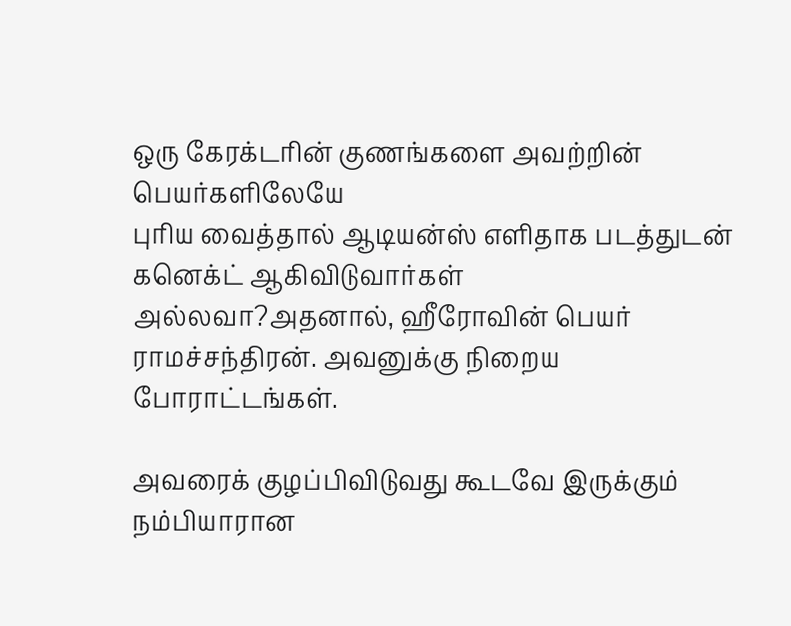ஒரு கேரக்டரின் குணங்களை அவற்றின் பெயர்களிலேயே
புரிய வைத்தால் ஆடியன்ஸ் எளிதாக படத்துடன் கனெக்ட் ஆகிவிடுவார்கள்
அல்லவா?அதனால், ஹீரோவின் பெயர் ராமச்சந்திரன். அவனுக்கு நிறைய
போராட்டங்கள்.

அவரைக் குழப்பிவிடுவது கூடவே இருக்கும் நம்பியாரான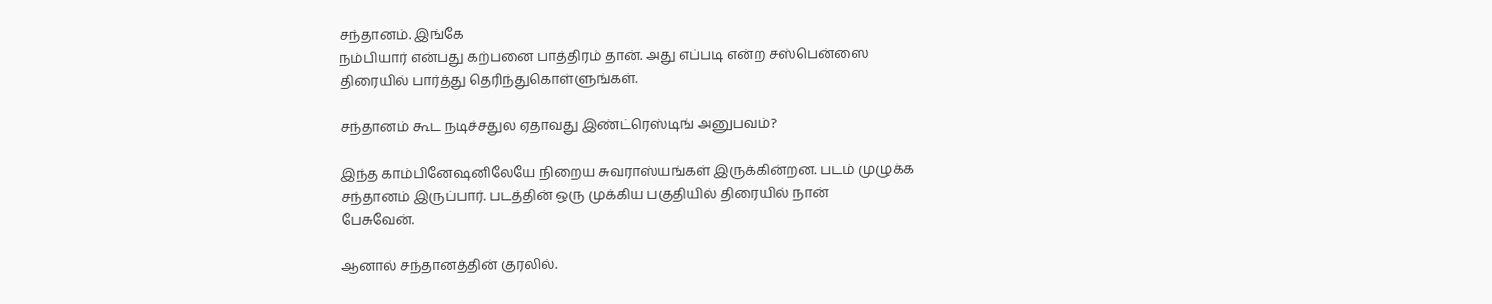சந்தானம். இங்கே
நம்பியார் என்பது கற்பனை பாத்திரம் தான். அது எப்படி என்ற சஸ்பென்ஸை
திரையில் பார்த்து தெரிந்துகொள்ளுங்கள்.

சந்தானம் கூட நடிச்சதுல ஏதாவது இண்ட்ரெஸ்டிங் அனுபவம்?

இந்த காம்பினேஷனிலேயே நிறைய சுவராஸ்யங்கள் இருக்கின்றன. படம் முழுக்க
சந்தானம் இருப்பார். படத்தின் ஒரு முக்கிய பகுதியில் திரையில் நான்
பேசுவேன்.

ஆனால் சந்தானத்தின் குரலில்.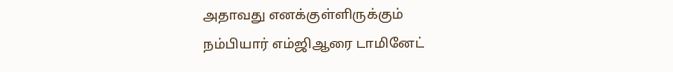அதாவது எனக்குள்ளிருக்கும்
நம்பியார் எம்ஜிஆரை டாமினேட்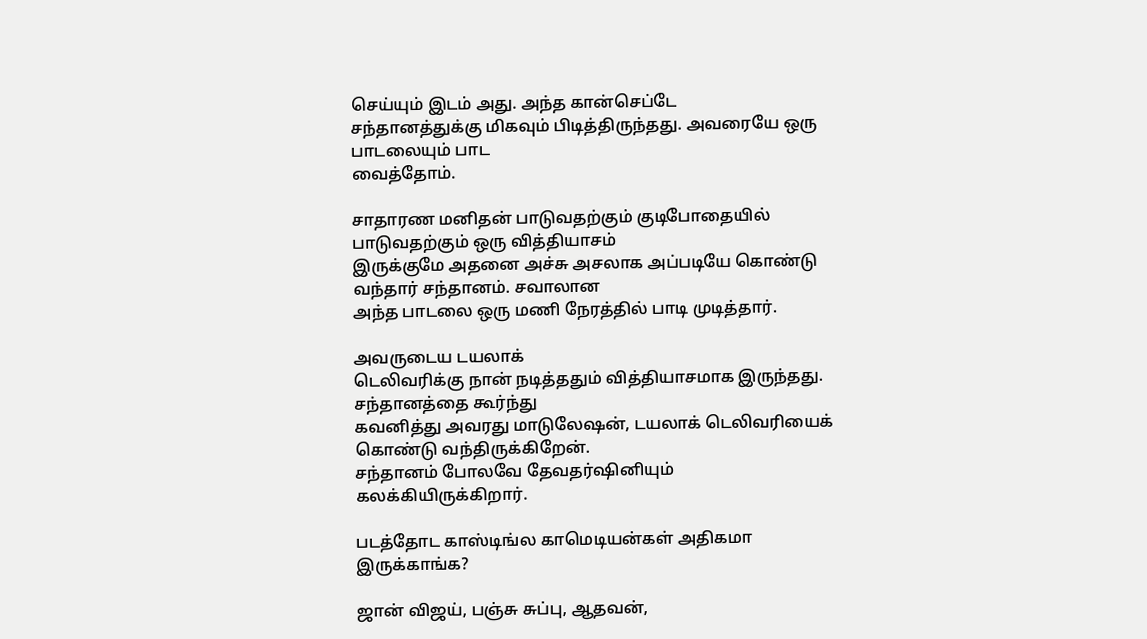செய்யும் இடம் அது. அந்த கான்செப்டே
சந்தானத்துக்கு மிகவும் பிடித்திருந்தது. அவரையே ஒரு பாடலையும் பாட
வைத்தோம்.

சாதாரண மனிதன் பாடுவதற்கும் குடிபோதையில் பாடுவதற்கும் ஒரு வித்தியாசம்
இருக்குமே அதனை அச்சு அசலாக அப்படியே கொண்டு வந்தார் சந்தானம். சவாலான
அந்த பாடலை ஒரு மணி நேரத்தில் பாடி முடித்தார்.

அவருடைய டயலாக்
டெலிவரிக்கு நான் நடித்ததும் வித்தியாசமாக இருந்தது. சந்தானத்தை கூர்ந்து
கவனித்து அவரது மாடுலேஷன், டயலாக் டெலிவரியைக் கொண்டு வந்திருக்கிறேன்.
சந்தானம் போலவே தேவதர்ஷினியும் கலக்கியிருக்கிறார்.

படத்தோட காஸ்டிங்ல காமெடியன்கள் அதிகமா இருக்காங்க?

ஜான் விஜய், பஞ்சு சுப்பு, ஆதவன்,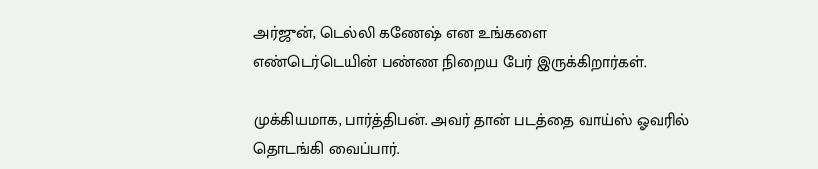அர்ஜுன், டெல்லி கணேஷ் என உங்களை
எண்டெர்டெயின் பண்ண நிறைய பேர் இருக்கிறார்கள்.

முக்கியமாக, பார்த்திபன். அவர் தான் படத்தை வாய்ஸ் ஓவரில் தொடங்கி வைப்பார்.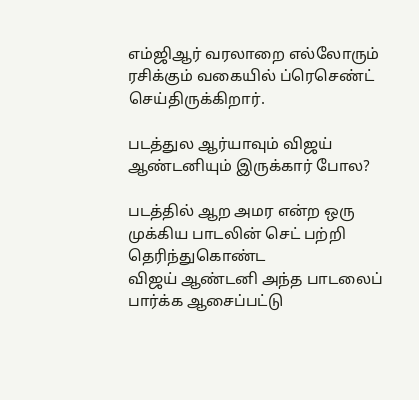எம்ஜிஆர் வரலாறை எல்லோரும் ரசிக்கும் வகையில் ப்ரெசெண்ட் செய்திருக்கிறார்.

படத்துல ஆர்யாவும் விஜய் ஆண்டனியும் இருக்கார் போல?

படத்தில் ஆற அமர என்ற ஒரு முக்கிய பாடலின் செட் பற்றி தெரிந்துகொண்ட
விஜய் ஆண்டனி அந்த பாடலைப் பார்க்க ஆசைப்பட்டு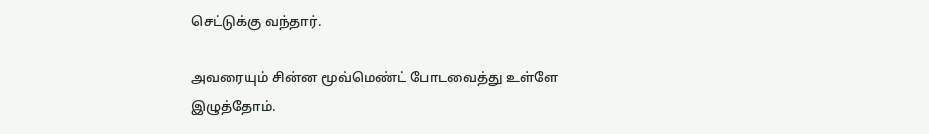செட்டுக்கு வந்தார்.

அவரையும் சின்ன மூவ்மெண்ட் போடவைத்து உள்ளே இழுத்தோம்.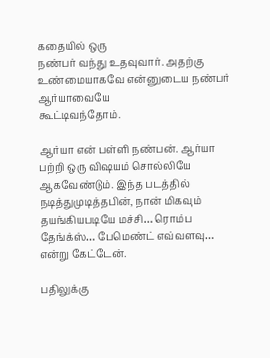கதையில் ஒரு
நண்பர் வந்து உதவுவார். அதற்கு உண்மையாகவே என்னுடைய நண்பர் ஆர்யாவையே
கூட்டிவந்தோம்.

ஆர்யா என் பள்ளி நண்பன். ஆர்யா பற்றி ஒரு விஷயம் சொல்லியே
ஆகவேண்டும். இந்த படத்தில் நடித்துமுடித்தபின், நான் மிகவும்
தயங்கியபடியே மச்சி… ரொம்ப தேங்க்ஸ்… பேமெண்ட் எவ்வளவு… என்று கேட்டேன்.

பதிலுக்கு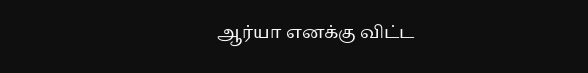ஆர்யா எனக்கு விட்ட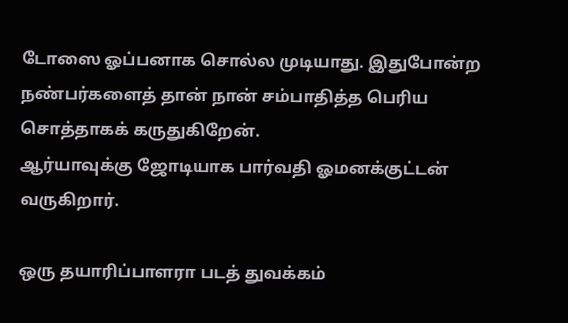டோஸை ஓப்பனாக சொல்ல முடியாது. இதுபோன்ற
நண்பர்களைத் தான் நான் சம்பாதித்த பெரிய சொத்தாகக் கருதுகிறேன்.
ஆர்யாவுக்கு ஜோடியாக பார்வதி ஓமனக்குட்டன் வருகிறார்.

ஒரு தயாரிப்பாளரா படத் துவக்கம்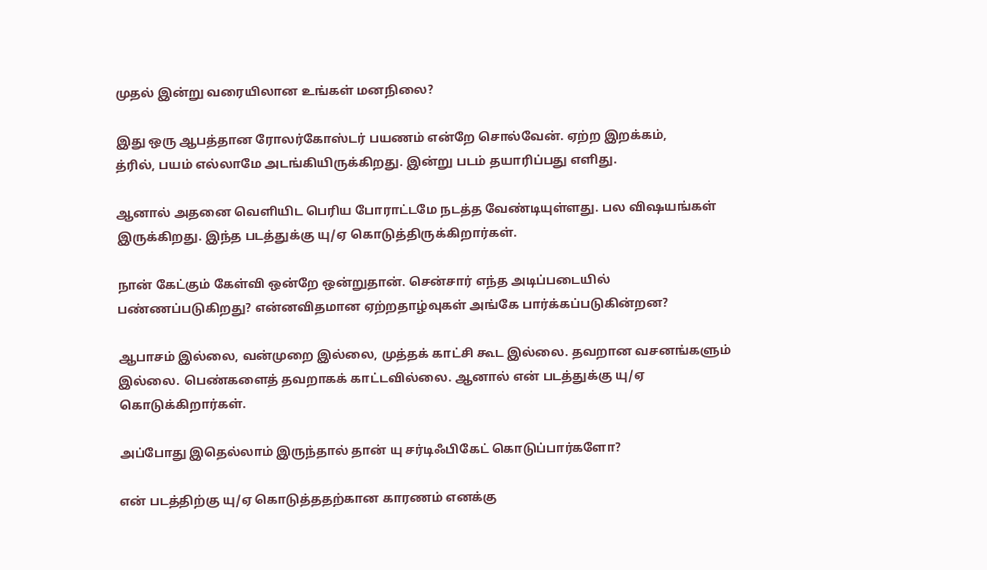முதல் இன்று வரையிலான உங்கள் மனநிலை?

இது ஒரு ஆபத்தான ரோலர்கோஸ்டர் பயணம் என்றே சொல்வேன். ஏற்ற இறக்கம்,
த்ரில், பயம் எல்லாமே அடங்கியிருக்கிறது. இன்று படம் தயாரிப்பது எளிது.

ஆனால் அதனை வெளியிட பெரிய போராட்டமே நடத்த வேண்டியுள்ளது. பல விஷயங்கள்
இருக்கிறது. இந்த படத்துக்கு யு/ஏ கொடுத்திருக்கிறார்கள்.

நான் கேட்கும் கேள்வி ஒன்றே ஒன்றுதான். சென்சார் எந்த அடிப்படையில்
பண்ணப்படுகிறது? என்னவிதமான ஏற்றதாழ்வுகள் அங்கே பார்க்கப்படுகின்றன?

ஆபாசம் இல்லை, வன்முறை இல்லை, முத்தக் காட்சி கூட இல்லை. தவறான வசனங்களும்
இல்லை. பெண்களைத் தவறாகக் காட்டவில்லை. ஆனால் என் படத்துக்கு யு/ஏ
கொடுக்கிறார்கள்.

அப்போது இதெல்லாம் இருந்தால் தான் யு சர்டிஃபிகேட் கொடுப்பார்களோ?

என் படத்திற்கு யு/ஏ கொடுத்ததற்கான காரணம் எனக்கு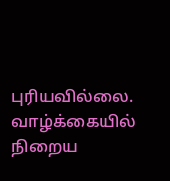புரியவில்லை.
வாழ்க்கையில் நிறைய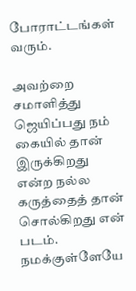போராட்டங்கள் வரும்.

அவற்றை சமாளித்து ஜெயிப்பது நம்
கையில் தான் இருக்கிறது என்ற நல்ல கருத்தைத் தான் சொல்கிறது என் படம்.
நமக்குள்ளேயே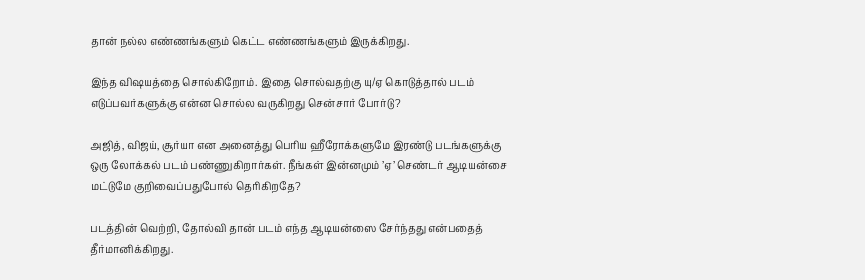தான் நல்ல எண்ணங்களும் கெட்ட எண்ணங்களும் இருக்கிறது.

இந்த விஷயத்தை சொல்கிறோம். இதை சொல்வதற்கு யு/ஏ கொடுத்தால் படம்
எடுப்பவர்களுக்கு என்ன சொல்ல வருகிறது சென்சார் போர்டு?

அஜித், விஜய், சூர்யா என அனைத்து பெரிய ஹீரோக்களுமே இரண்டு படங்களுக்கு
ஒரு லோக்கல் படம் பண்ணுகிறார்கள். நீங்கள் இன்னமும் ’ஏ’ செண்டர் ஆடியன்சை
மட்டுமே குறிவைப்பதுபோல் தெரிகிறதே?

படத்தின் வெற்றி, தோல்வி தான் படம் எந்த ஆடியன்ஸை சேர்ந்தது என்பதைத்
தீர்மானிக்கிறது.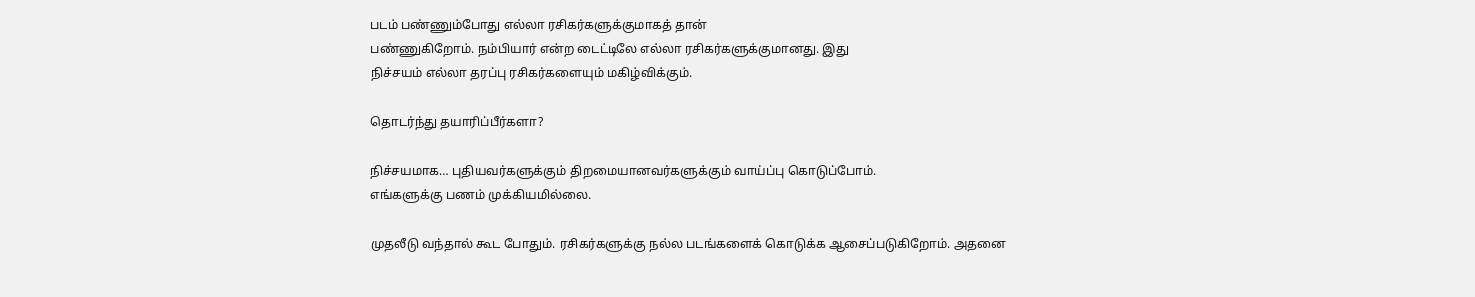படம் பண்ணும்போது எல்லா ரசிகர்களுக்குமாகத் தான்
பண்ணுகிறோம். நம்பியார் என்ற டைட்டிலே எல்லா ரசிகர்களுக்குமானது. இது
நிச்சயம் எல்லா தரப்பு ரசிகர்களையும் மகிழ்விக்கும்.

தொடர்ந்து தயாரிப்பீர்களா?

நிச்சயமாக… புதியவர்களுக்கும் திறமையானவர்களுக்கும் வாய்ப்பு கொடுப்போம்.
எங்களுக்கு பணம் முக்கியமில்லை.

முதலீடு வந்தால் கூட போதும். ரசிகர்களுக்கு நல்ல படங்களைக் கொடுக்க ஆசைப்படுகிறோம். அதனை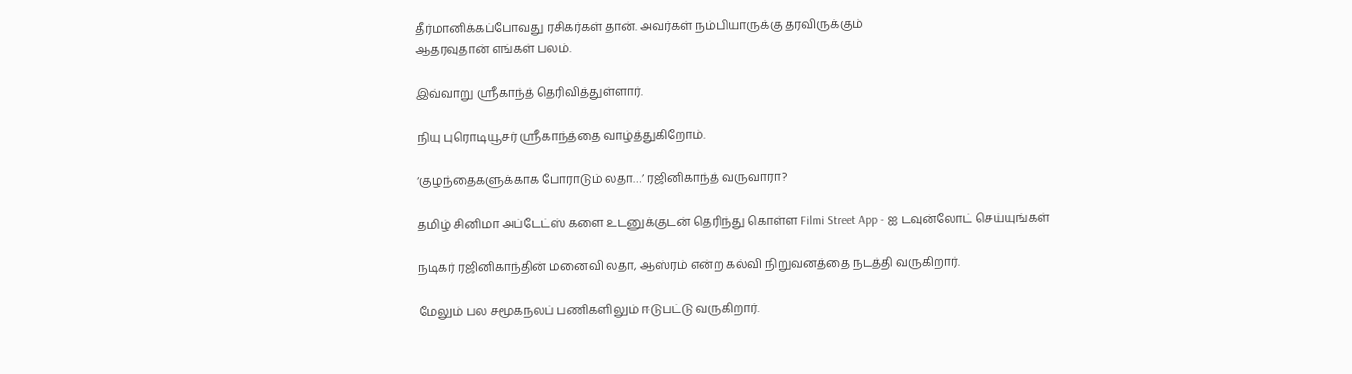தீர்மானிக்கப்போவது ரசிகர்கள் தான். அவர்கள் நம்பியாருக்கு தரவிருக்கும்
ஆதரவுதான் எங்கள் பலம்.

இவ்வாறு ஸ்ரீகாந்த் தெரிவித்துள்ளார்.

நியு புரொடியூசர் ஸ்ரீகாந்த்தை வாழ்த்துகிறோம்.

‘குழந்தைகளுக்காக போராடும் லதா…’ ரஜினிகாந்த் வருவாரா?

தமிழ் சினிமா அப்டேட்ஸ் களை உடனுக்குடன் தெரிந்து கொள்ள Filmi Street App - ஐ டவுன்லோட் செய்யுங்கள்

நடிகர் ரஜினிகாந்தின் மனைவி லதா, ஆஸ்ரம் என்ற கல்வி நிறுவனத்தை நடத்தி வருகிறார்.

மேலும் பல சமூகநலப் பணிகளிலும் ஈடுபட்டு வருகிறார்.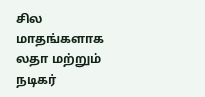சில மாதங்களாக லதா மற்றும் நடிகர்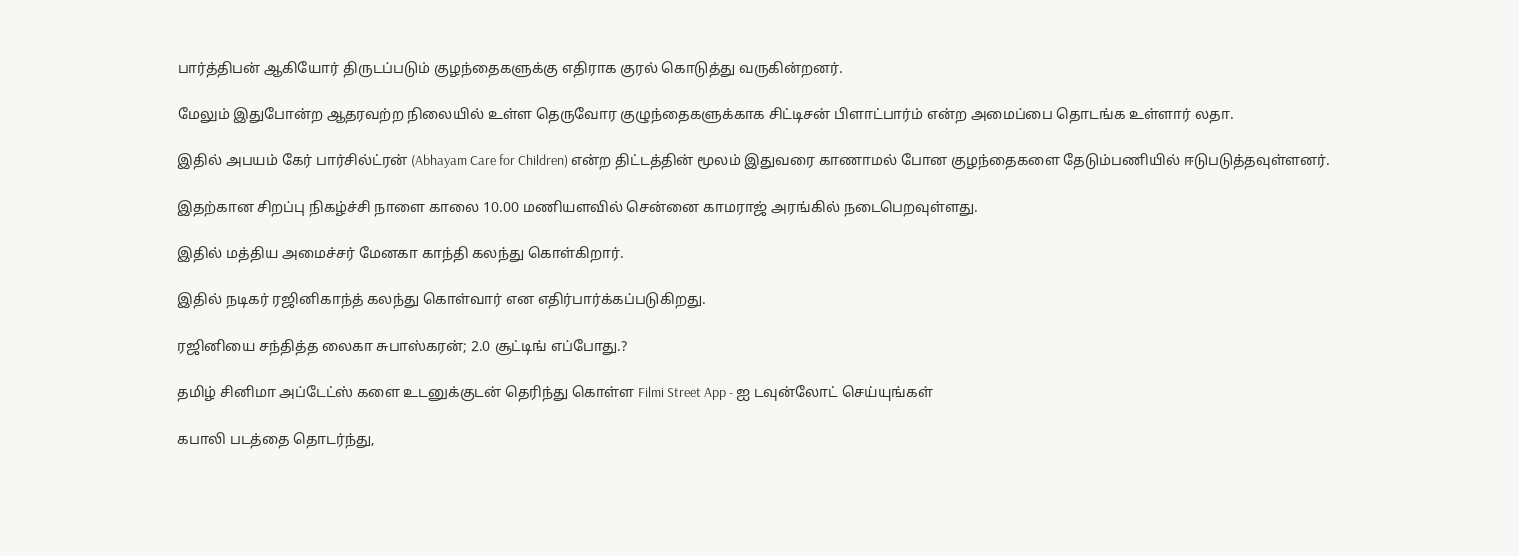பார்த்திபன் ஆகியோர் திருடப்படும் குழந்தைகளுக்கு எதிராக குரல் கொடுத்து வருகின்றனர்.

மேலும் இதுபோன்ற ஆதரவற்ற நிலையில் உள்ள தெருவோர குழுந்தைகளுக்காக சிட்டிசன் பிளாட்பார்ம் என்ற அமைப்பை தொடங்க உள்ளார் லதா.

இதில் அபயம் கேர் பார்சில்ட்ரன் (Abhayam Care for Children) என்ற திட்டத்தின் மூலம் இதுவரை காணாமல் போன குழந்தைகளை தேடும்பணியில் ஈடுபடுத்தவுள்ளனர்.

இதற்கான சிறப்பு நிகழ்ச்சி நாளை காலை 10.00 மணியளவில் சென்னை காமராஜ் அரங்கில் நடைபெறவுள்ளது.

இதில் மத்திய அமைச்சர் மேனகா காந்தி கலந்து கொள்கிறார்.

இதில் நடிகர் ரஜினிகாந்த் கலந்து கொள்வார் என எதிர்பார்க்கப்படுகிறது.

ரஜினியை சந்தித்த லைகா சுபாஸ்கரன்; 2.0 சூட்டிங் எப்போது.?

தமிழ் சினிமா அப்டேட்ஸ் களை உடனுக்குடன் தெரிந்து கொள்ள Filmi Street App - ஐ டவுன்லோட் செய்யுங்கள்

கபாலி படத்தை தொடர்ந்து,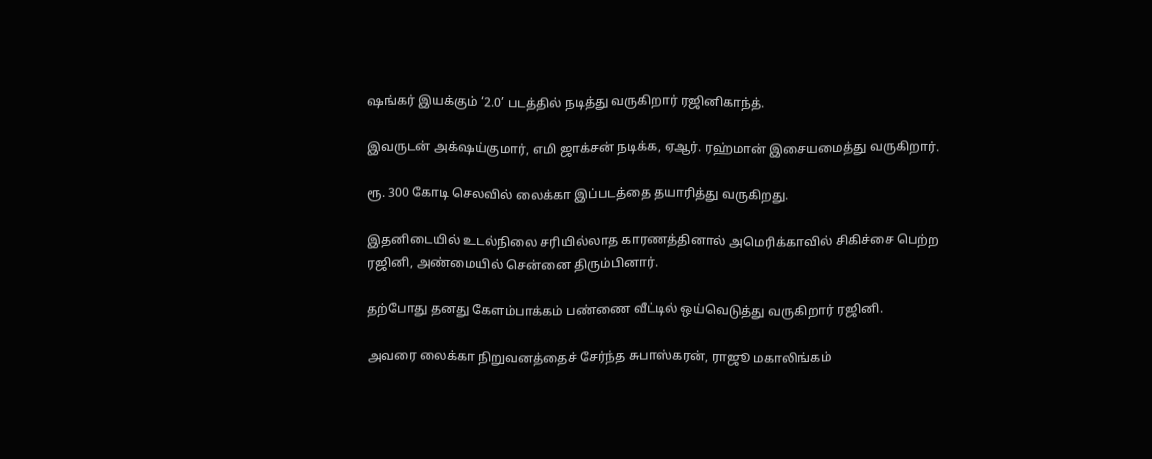ஷங்கர் இயக்கும் ‘2.0’ படத்தில் நடித்து வருகிறார் ரஜினிகாந்த்.

இவருடன் அக்‌ஷய்குமார், எமி ஜாக்சன் நடிக்க, ஏஆர். ரஹ்மான் இசையமைத்து வருகிறார்.

ரூ. 300 கோடி செலவில் லைக்கா இப்படத்தை தயாரித்து வருகிறது.

இதனிடையில் உடல்நிலை சரியில்லாத காரணத்தினால் அமெரிக்காவில் சிகிச்சை பெற்ற ரஜினி, அண்மையில் சென்னை திரும்பினார்.

தற்போது தனது கேளம்பாக்கம் பண்ணை வீட்டில் ஒய்வெடுத்து வருகிறார் ரஜினி.

அவரை லைக்கா நிறுவனத்தைச் சேர்ந்த சுபாஸ்கரன், ராஜூ மகாலிங்கம்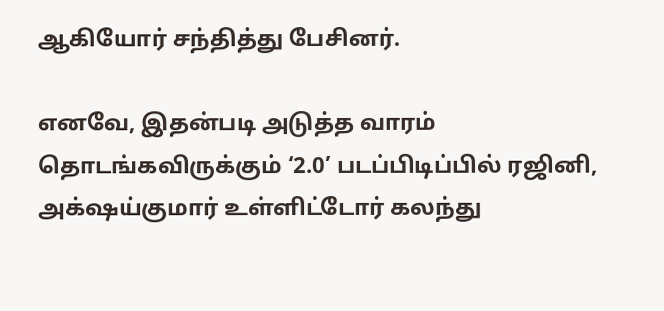ஆகியோர் சந்தித்து பேசினர்.

எனவே, இதன்படி அடுத்த வாரம் தொடங்கவிருக்கும் ‘2.0’ படப்பிடிப்பில் ரஜினி, அக்‌ஷய்குமார் உள்ளிட்டோர் கலந்து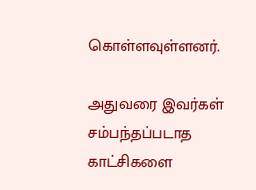கொள்ளவுள்ளனர்.

அதுவரை இவர்கள் சம்பந்தப்படாத காட்சிகளை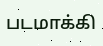படமாக்கி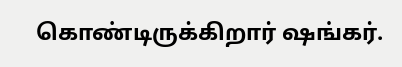கொண்டிருக்கிறார் ஷங்கர்.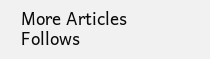More Articles
Follows